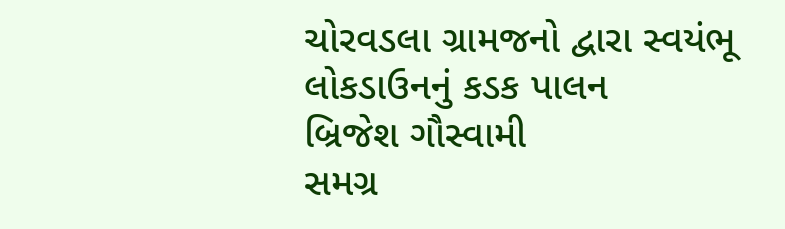ચોરવડલા ગ્રામજનો દ્વારા સ્વયંભૂ લોકડાઉનનું કડક પાલન
બ્રિજેશ ગૌસ્વામી
સમગ્ર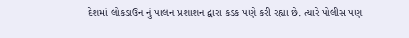દેશમાં લોકડાઉન નું પાલન પ્રશાશન દ્વારા કડક પણે કરી રહ્યા છે. ત્યારે પોલીસ પણ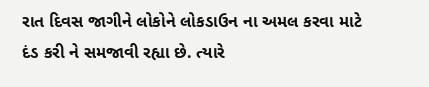રાત દિવસ જાગીને લોકોને લોકડાઉન ના અમલ કરવા માટે દંડ કરી ને સમજાવી રહ્યા છે. ત્યારે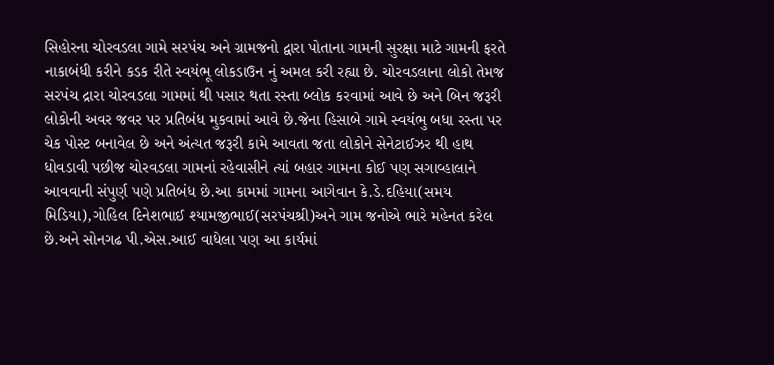સિહોરના ચોરવડલા ગામે સરપંચ અને ગ્રામજનો દ્વારા પોતાના ગામની સુરક્ષા માટે ગામની ફરતે નાકાબંધી કરીને કડક રીતે સ્વયંભૂ લોકડાઉન નું અમલ કરી રહ્યા છે. ચોરવડલાના લોકો તેમજ સરપંચ દ્રારા ચોરવડલા ગામમાં થી પસાર થતા રસ્તા બ્લોક કરવામાં આવે છે અને બિન જરૂરી લોકોની અવર જવર પર પ્રતિબંધ મુકવામાં આવે છે.જેના હિસાબે ગામે સ્વયંભુ બધા રસ્તા પર ચેક પોસ્ટ બનાવેલ છે અને અંત્યત જરૂરી કામે આવતા જતા લોકોને સેનેટાઈઝર થી હાથ ધોવડાવી પછીજ ચોરવડલા ગામનાં રહેવાસીને ત્યાં બહાર ગામના કોઈ પણ સગાવ્હાલાને આવવાની સંપુર્ણ પણે પ્રતિબંધ છે.આ કામમાં ગામના આગેવાન કે.ડે.દહિયા(સમય મિડિયા),ગોહિલ દિનેશભાઈ શ્યામજીભાઈ(સરપંચશ્રી)અને ગામ જનોએ ભારે મહેનત કરેલ છે.અને સોનગઢ પી.એસ.આઈ વાધેલા પણ આ કાર્યમાં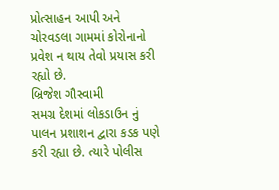પ્રોત્સાહન આપી અને ચોરવડલા ગામમાં કોરોનાનો પ્રવેશ ન થાય તેવો પ્રયાસ કરી રહ્યો છે.
બ્રિજેશ ગૌસ્વામી
સમગ્ર દેશમાં લોકડાઉન નું પાલન પ્રશાશન દ્વારા કડક પણે કરી રહ્યા છે. ત્યારે પોલીસ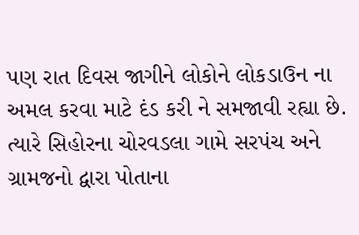પણ રાત દિવસ જાગીને લોકોને લોકડાઉન ના અમલ કરવા માટે દંડ કરી ને સમજાવી રહ્યા છે. ત્યારે સિહોરના ચોરવડલા ગામે સરપંચ અને ગ્રામજનો દ્વારા પોતાના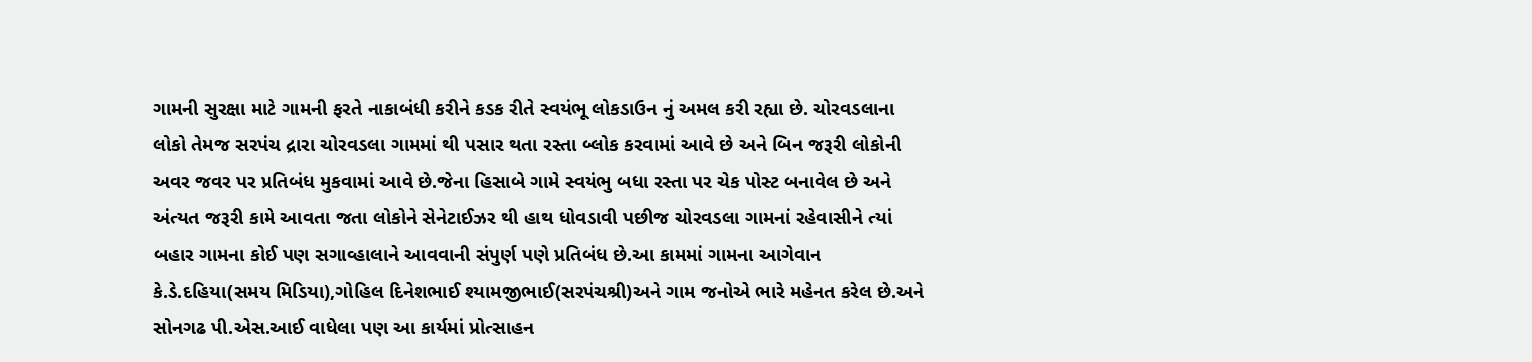ગામની સુરક્ષા માટે ગામની ફરતે નાકાબંધી કરીને કડક રીતે સ્વયંભૂ લોકડાઉન નું અમલ કરી રહ્યા છે. ચોરવડલાના લોકો તેમજ સરપંચ દ્રારા ચોરવડલા ગામમાં થી પસાર થતા રસ્તા બ્લોક કરવામાં આવે છે અને બિન જરૂરી લોકોની અવર જવર પર પ્રતિબંધ મુકવામાં આવે છે.જેના હિસાબે ગામે સ્વયંભુ બધા રસ્તા પર ચેક પોસ્ટ બનાવેલ છે અને અંત્યત જરૂરી કામે આવતા જતા લોકોને સેનેટાઈઝર થી હાથ ધોવડાવી પછીજ ચોરવડલા ગામનાં રહેવાસીને ત્યાં બહાર ગામના કોઈ પણ સગાવ્હાલાને આવવાની સંપુર્ણ પણે પ્રતિબંધ છે.આ કામમાં ગામના આગેવાન કે.ડે.દહિયા(સમય મિડિયા),ગોહિલ દિનેશભાઈ શ્યામજીભાઈ(સરપંચશ્રી)અને ગામ જનોએ ભારે મહેનત કરેલ છે.અને સોનગઢ પી.એસ.આઈ વાધેલા પણ આ કાર્યમાં પ્રોત્સાહન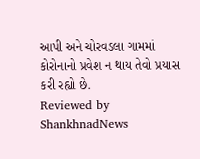આપી અને ચોરવડલા ગામમાં કોરોનાનો પ્રવેશ ન થાય તેવો પ્રયાસ કરી રહ્યો છે.
Reviewed by ShankhnadNews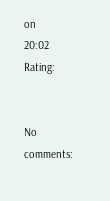on
20:02
Rating:


No comments: